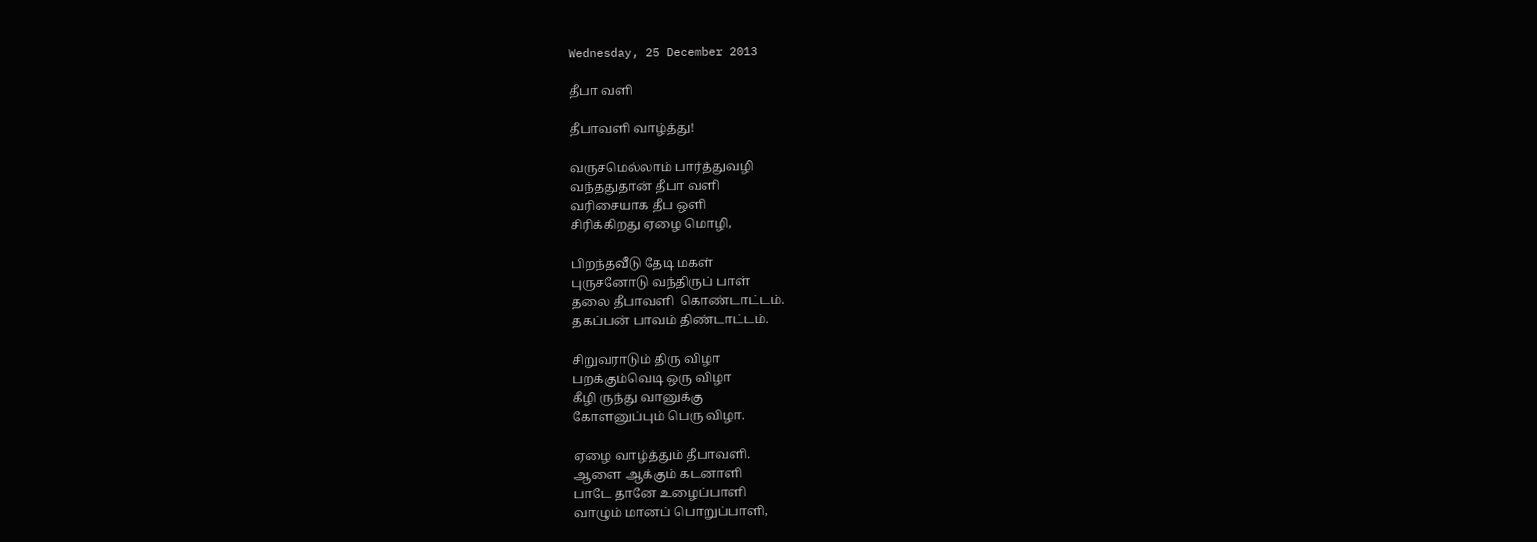Wednesday, 25 December 2013

தீபா வளி

தீபாவளி வாழ்த்து!

வருசமெல்லாம் பார்த்துவழி
வந்ததுதான் தீபா வளி
வரிசையாக தீப ஒளி
சிரிக்கிறது ஏழை மொழி,

பிறந்தவீடு தேடி மகள்
புருசனோடு வந்திருப் பாள்
தலை தீபாவளி  கொண்டாட்டம்.
தகப்பன் பாவம் திண்டாட்டம்.

சிறுவராடும் திரு விழா
பறக்கும்வெடி ஒரு விழா
கீழி ருந்து வானுக்கு
கோளனுப்பும் பெரு விழா.

ஏழை வாழ்த்தும் தீபாவளி.
ஆளை ஆக்கும் கடனாளி
பாடே தானே உழைப்பாளி
வாழும் மானப் பொறுப்பாளி,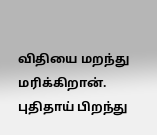விதியை மறந்து மரிக்கிறான்.
புதிதாய் பிறந்து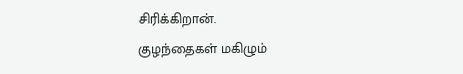சிரிக்கிறான்.
குழந்தைகள் மகிழும்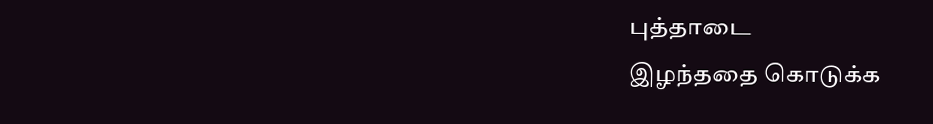புத்தாடை
இழந்ததை கொடுக்க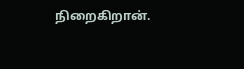நிறைகிறான்.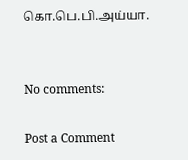கொ.பெ.பி.அய்யா.


No comments:

Post a Comment